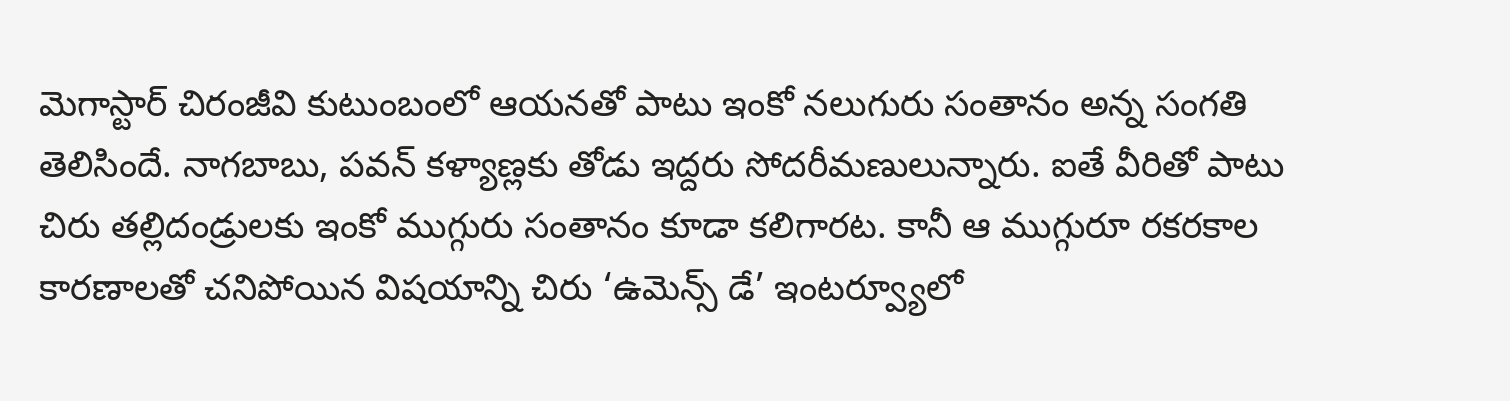మెగాస్టార్ చిరంజీవి కుటుంబంలో ఆయనతో పాటు ఇంకో నలుగురు సంతానం అన్న సంగతి తెలిసిందే. నాగబాబు, పవన్ కళ్యాణ్లకు తోడు ఇద్దరు సోదరీమణులున్నారు. ఐతే వీరితో పాటు చిరు తల్లిదండ్రులకు ఇంకో ముగ్గురు సంతానం కూడా కలిగారట. కానీ ఆ ముగ్గురూ రకరకాల కారణాలతో చనిపోయిన విషయాన్ని చిరు ‘ఉమెన్స్ డే’ ఇంటర్వ్యూలో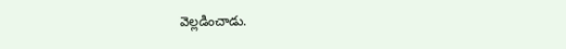వెల్లడించాడు.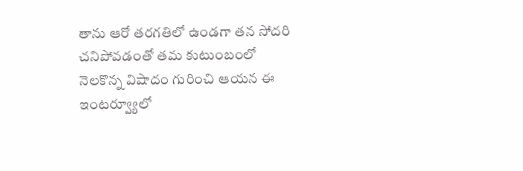తాను ఆరో తరగతిలో ఉండగా తన సోదరి చనిపోవడంతో తమ కుటుంబంలో నెలకొన్న విషాదం గురించి ఆయన ఈ ఇంటర్వ్యూలో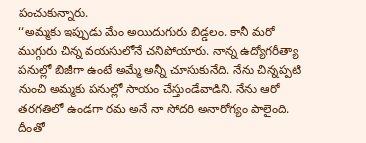పంచుకున్నారు.
‘‘అమ్మకు ఇప్పుడు మేం అయిదుగురు బిడ్డలం. కానీ మరో ముగ్గురు చిన్న వయసులోనే చనిపోయారు. నాన్న ఉద్యోగరీత్యా పనుల్లో బిజీగా ఉంటే అమ్మే అన్నీ చూసుకునేది. నేను చిన్నప్పటి నుంచి అమ్మకు పనుల్లో సాయం చేస్తుండేవాడిని. నేను ఆరో తరగతిలో ఉండగా రమ అనే నా సోదరి అనారోగ్యం పాలైంది. దీంతో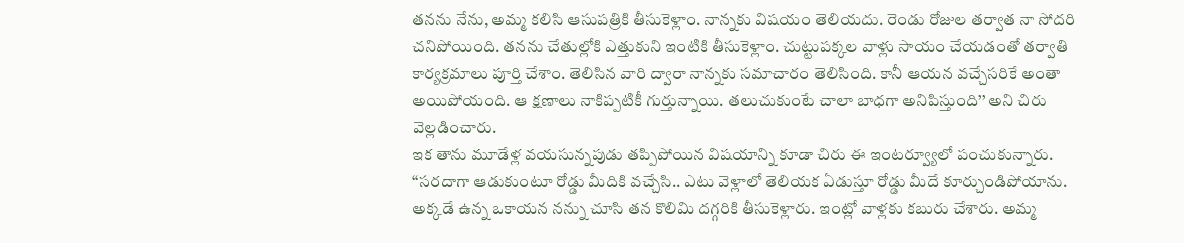తనను నేను, అమ్మ కలిసి ఆసుపత్రికి తీసుకెళ్లాం. నాన్నకు విషయం తెలియదు. రెండు రోజుల తర్వాత నా సోదరి చనిపోయింది. తనను చేతుల్లోకి ఎత్తుకుని ఇంటికి తీసుకెళ్లాం. చుట్టుపక్కల వాళ్లు సాయం చేయడంతో తర్వాతి కార్యక్రమాలు పూర్తి చేశాం. తెలిసిన వారి ద్వారా నాన్నకు సమాచారం తెలిసింది. కానీ ఆయన వచ్చేసరికే అంతా అయిపోయంది. ఆ క్షణాలు నాకిప్పటికీ గుర్తున్నాయి. తలుచుకుంటే చాలా బాధగా అనిపిస్తుంది’’ అని చిరు వెల్లడించారు.
ఇక తాను మూడేళ్ల వయసున్నపుడు తప్పిపోయిన విషయాన్ని కూడా చిరు ఈ ఇంటర్వ్యూలో పంచుకున్నారు. ‘‘సరదాగా ఆడుకుంటూ రోడ్డు మీదికి వచ్చేసి.. ఎటు వెళ్లాలో తెలియక ఏడుస్తూ రోడ్డు మీదే కూర్చుండిపోయాను. అక్కడే ఉన్న ఒకాయన నన్ను చూసి తన కొలిమి దగ్గరికి తీసుకెళ్లారు. ఇంట్లో వాళ్లకు కబురు చేశారు. అమ్మ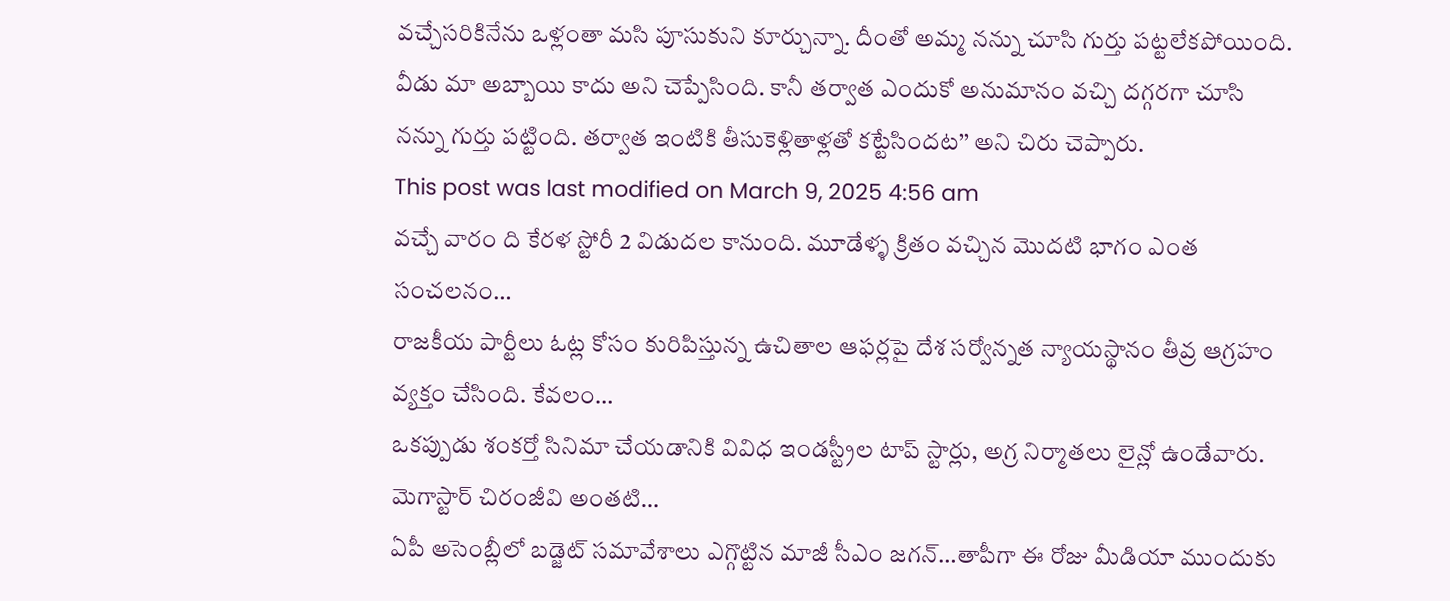వచ్చేసరికినేను ఒళ్లంతా మసి పూసుకుని కూర్చున్నా. దీంతో అమ్మ నన్ను చూసి గుర్తు పట్టలేకపోయింది. వీడు మా అబ్బాయి కాదు అని చెప్పేసింది. కానీ తర్వాత ఎందుకో అనుమానం వచ్చి దగ్గరగా చూసి నన్ను గుర్తు పట్టింది. తర్వాత ఇంటికి తీసుకెళ్లితాళ్లతో కట్టేసిందట’’ అని చిరు చెప్పారు.
This post was last modified on March 9, 2025 4:56 am
వచ్చే వారం ది కేరళ స్టోరీ 2 విడుదల కానుంది. మూడేళ్ళ క్రితం వచ్చిన మొదటి భాగం ఎంత సంచలనం…
రాజకీయ పార్టీలు ఓట్ల కోసం కురిపిస్తున్న ఉచితాల ఆఫర్లపై దేశ సర్వోన్నత న్యాయస్థానం తీవ్ర ఆగ్రహం వ్యక్తం చేసింది. కేవలం…
ఒకప్పుడు శంకర్తో సినిమా చేయడానికి వివిధ ఇండస్ట్రీల టాప్ స్టార్లు, అగ్ర నిర్మాతలు లైన్లో ఉండేవారు. మెగాస్టార్ చిరంజీవి అంతటి…
ఏపీ అసెంబ్లీలో బడ్జెట్ సమావేశాలు ఎగ్గొట్టిన మాజీ సీఎం జగన్…తాపీగా ఈ రోజు మీడియా ముందుకు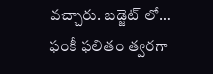వచ్చారు. బడ్జెట్ లో…
ఫంకీ ఫలితం త్వరగా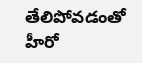తేలిపోవడంతో హీరో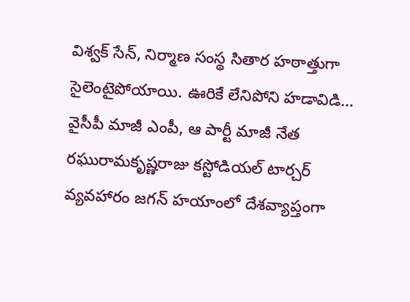విశ్వక్ సేన్, నిర్మాణ సంస్థ సితార హఠాత్తుగా సైలెంటైపోయాయి. ఊరికే లేనిపోని హడావిడి…
వైసీపీ మాజీ ఎంపీ, ఆ పార్టీ మాజీ నేత రఘురామకృష్ణరాజు కస్టోడియల్ టార్చర్ వ్యవహారం జగన్ హయాంలో దేశవ్యాప్తంగా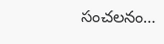సంచలనం…